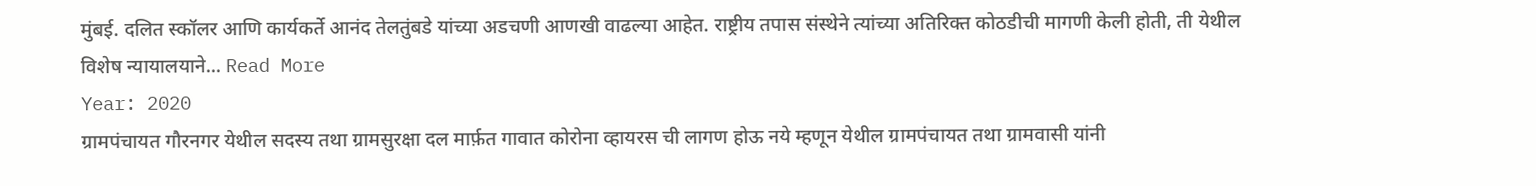मुंबई. दलित स्कॉलर आणि कार्यकर्ते आनंद तेलतुंबडे यांच्या अडचणी आणखी वाढल्या आहेत. राष्ट्रीय तपास संस्थेने त्यांच्या अतिरिक्त कोठडीची मागणी केली होती, ती येथील विशेष न्यायालयाने... Read More
Year: 2020
ग्रामपंचायत गौरनगर येथील सदस्य तथा ग्रामसुरक्षा दल मार्फ़त गावात कोरोना व्हायरस ची लागण होऊ नये म्हणून येथील ग्रामपंचायत तथा ग्रामवासी यांनी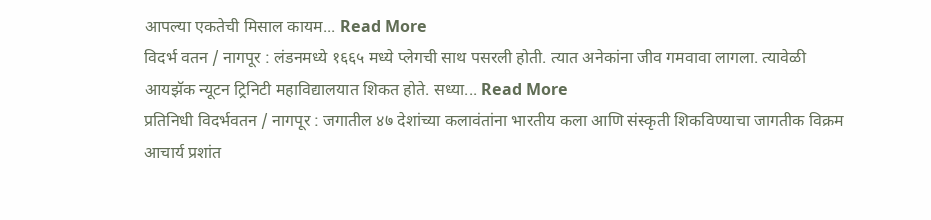आपल्या एकतेची मिसाल कायम... Read More
विदर्भ वतन / नागपूर : लंडनमध्ये १६६५ मध्ये प्लेगची साथ पसरली होती. त्यात अनेकांना जीव गमवावा लागला. त्यावेळी आयझॅक न्यूटन ट्रिनिटी महाविद्यालयात शिकत होते. सध्या... Read More
प्रतिनिधी विदर्भवतन / नागपूर : जगातील ४७ देशांच्या कलावंतांना भारतीय कला आणि संस्कृती शिकविण्याचा जागतीक विक्रम आचार्य प्रशांत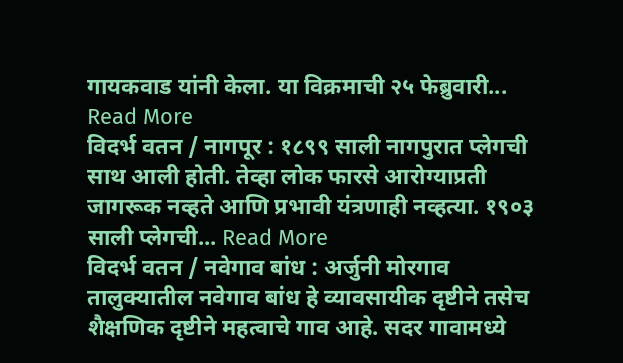गायकवाड यांनी केला. या विक्रमाची २५ फेब्रुवारी... Read More
विदर्भ वतन / नागपूर : १८९९ साली नागपुरात प्लेगची साथ आली होती. तेव्हा लोक फारसे आरोग्याप्रती जागरूक नव्हते आणि प्रभावी यंत्रणाही नव्हत्या. १९०३ साली प्लेगची... Read More
विदर्भ वतन / नवेगाव बांध : अर्जुनी मोरगाव तालुक्यातील नवेगाव बांध हे व्यावसायीक दृष्टीने तसेच शैक्षणिक दृष्टीने महत्वाचे गाव आहे. सदर गावामध्ये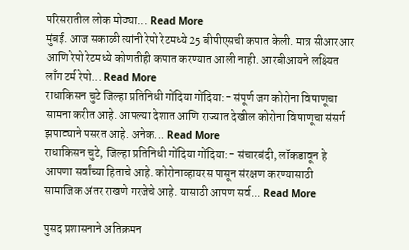परिसरातील लोक मोठ्या... Read More
मुंबई. आज सकाळी त्यांनी रेपो रेटमध्ये 25 बीपीएसची कपात केली. मात्र सीआरआर आणि रेपो रेटमध्ये कोणतीही कपात करण्यात आली नाही. आरबीआयने लक्ष्यित लाँग टर्म रेपो... Read More
राधाकिसन चुटे जिल्हा प्रतिनिधी गोंदिया गोंदिया:- संपूर्ण जग कोरोना विषाणूचा सामना करीत आहे. आपल्या देशात आणि राज्यात देखील कोरोना विषाणूचा संसर्ग झपाट्याने पसरत आहे. अनेक... Read More
राधाकिसन चुटे, जिल्हा प्रतिनिधी गोंदिया गोंदिया:- संचारबंदी, लॉकडावून हे आपणा सर्वांच्या हिताचे आहे. कोरोनाव्हायरस पासून संरक्षण करण्यासाठी सामाजिक अंतर राखणे गरजेचे आहे. यासाठी आपण सर्व... Read More

पुसद प्रशासनाने अतिक्रमन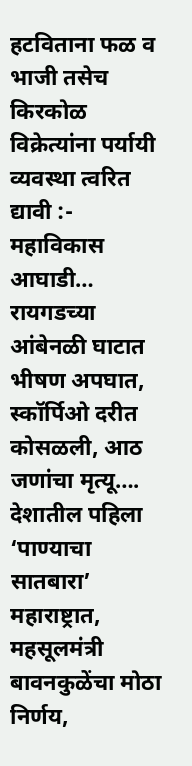हटविताना फळ व भाजी तसेच किरकोळ विक्रेत्यांना पर्यायी व्यवस्था त्वरित द्यावी :- महाविकास आघाडी…
रायगडच्या आंबेनळी घाटात भीषण अपघात, स्कॉर्पिओ दरीत कोसळली, आठ जणांचा मृत्यू….
देशातील पहिला ‘पाण्याचा सातबारा’ महाराष्ट्रात, महसूलमंत्री बावनकुळेंचा मोठा निर्णय,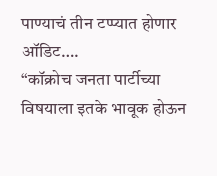पाण्याचं तीन टप्प्यात होणार ऑडिट….
“कॉक्रोच जनता पार्टीच्या विषयाला इतके भावूक होऊन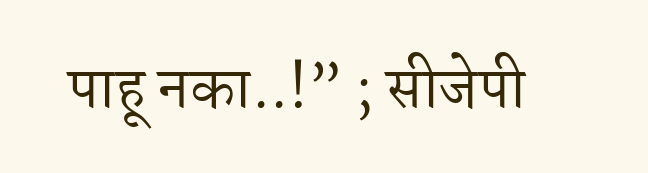पाहू नका..!” ; सीजेपी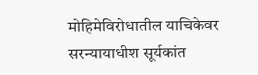मोहिमेविरोधातील याचिकेवर सरन्यायाधीश सूर्यकांत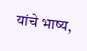यांचे भाष्य,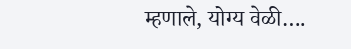म्हणाले, योग्य वेळी….